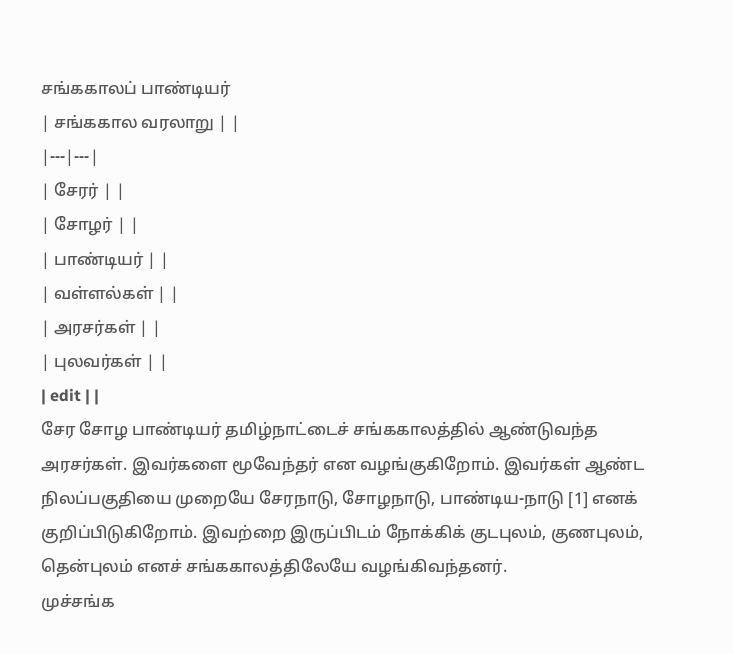சங்ககாலப் பாண்டியர்
| சங்ககால வரலாறு | |
|---|---|
| சேரர் | |
| சோழர் | |
| பாண்டியர் | |
| வள்ளல்கள் | |
| அரசர்கள் | |
| புலவர்கள் | |
| edit | |
சேர சோழ பாண்டியர் தமிழ்நாட்டைச் சங்ககாலத்தில் ஆண்டுவந்த அரசர்கள். இவர்களை மூவேந்தர் என வழங்குகிறோம். இவர்கள் ஆண்ட நிலப்பகுதியை முறையே சேரநாடு, சோழநாடு, பாண்டிய-நாடு [1] எனக் குறிப்பிடுகிறோம். இவற்றை இருப்பிடம் நோக்கிக் குடபுலம், குணபுலம், தென்புலம் எனச் சங்ககாலத்திலேயே வழங்கிவந்தனர்.
முச்சங்க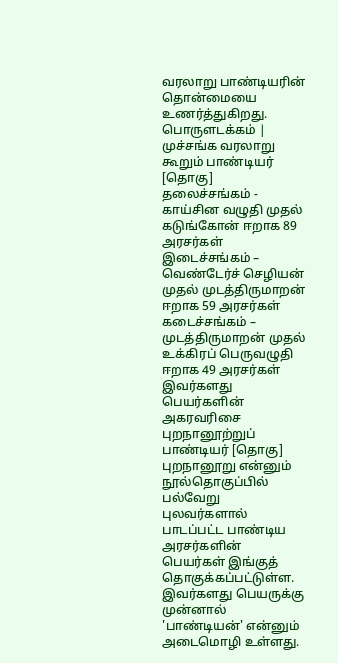வரலாறு பாண்டியரின் தொன்மையை உணர்த்துகிறது.
பொருளடக்கம் |
முச்சங்க வரலாறு கூறும் பாண்டியர் [தொகு]
தலைச்சங்கம் - காய்சின வழுதி முதல் கடுங்கோன் ஈறாக 89 அரசர்கள்
இடைச்சங்கம் – வெண்டேர்ச் செழியன் முதல் முடத்திருமாறன் ஈறாக 59 அரசர்கள்
கடைச்சங்கம் – முடத்திருமாறன் முதல் உக்கிரப் பெருவழுதி ஈறாக 49 அரசர்கள்
இவர்களது பெயர்களின் அகரவரிசை
புறநானூற்றுப் பாண்டியர் [தொகு]
புறநானூறு என்னும் நூல்தொகுப்பில் பல்வேறு புலவர்களால் பாடப்பட்ட பாண்டிய அரசர்களின் பெயர்கள் இங்குத் தொகுக்கப்பட்டுள்ள. இவர்களது பெயருக்கு முன்னால் 'பாண்டியன்' என்னும் அடைமொழி உள்ளது.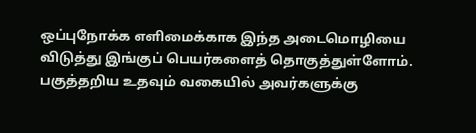ஒப்புநோக்க எளிமைக்காக இந்த அடைமொழியை விடுத்து இங்குப் பெயர்களைத் தொகுத்துள்ளோம். பகுத்தறிய உதவும் வகையில் அவர்களுக்கு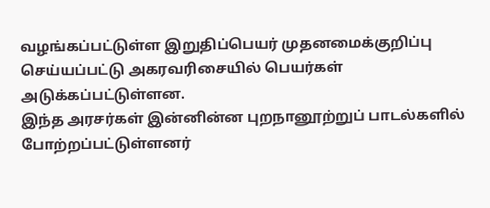வழங்கப்பட்டுள்ள இறுதிப்பெயர் முதனமைக்குறிப்பு செய்யப்பட்டு அகரவரிசையில் பெயர்கள் அடுக்கப்பட்டுள்ளன.
இந்த அரசர்கள் இன்னின்ன புறநானூற்றுப் பாடல்களில் போற்றப்பட்டுள்ளனர்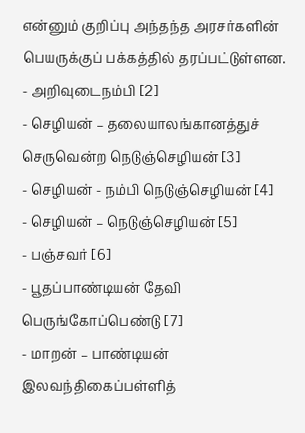என்னும் குறிப்பு அந்தந்த அரசர்களின் பெயருக்குப் பக்கத்தில் தரப்பட்டுள்ளன.
- அறிவுடைநம்பி [2]
- செழியன் – தலையாலங்கானத்துச் செருவென்ற நெடுஞ்செழியன் [3]
- செழியன் - நம்பி நெடுஞ்செழியன் [4]
- செழியன் – நெடுஞ்செழியன் [5]
- பஞ்சவர் [6]
- பூதப்பாண்டியன் தேவி பெருங்கோப்பெண்டு [7]
- மாறன் – பாண்டியன் இலவந்திகைப்பள்ளித்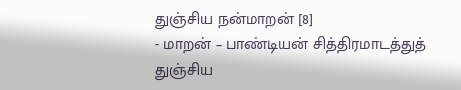துஞ்சிய நன்மாறன் [8]
- மாறன் – பாண்டியன் சித்திரமாடத்துத் துஞ்சிய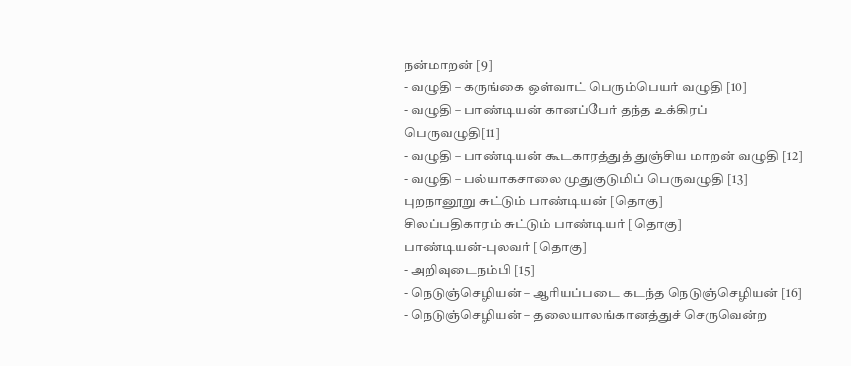நன்மாறன் [9]
- வழுதி – கருங்கை ஒள்வாட் பெரும்பெயர் வழுதி [10]
- வழுதி – பாண்டியன் கானப்பேர் தந்த உக்கிரப் பெருவழுதி[11]
- வழுதி – பாண்டியன் கூடகாரத்துத் துஞ்சிய மாறன் வழுதி [12]
- வழுதி – பல்யாகசாலை முதுகுடுமிப் பெருவழுதி [13]
புறநானூறு சுட்டும் பாண்டியன் [தொகு]
சிலப்பதிகாரம் சுட்டும் பாண்டியர் [தொகு]
பாண்டியன்-புலவர் [தொகு]
- அறிவுடைநம்பி [15]
- நெடுஞ்செழியன் – ஆரியப்படை கடந்த நெடுஞ்செழியன் [16]
- நெடுஞ்செழியன் – தலையாலங்கானத்துச் செருவென்ற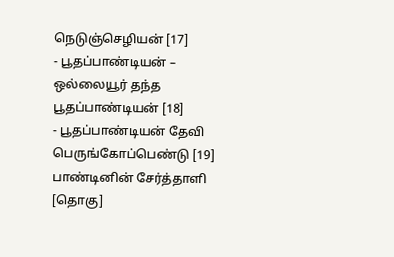நெடுஞ்செழியன் [17]
- பூதப்பாண்டியன் – ஒல்லையூர் தந்த பூதப்பாண்டியன் [18]
- பூதப்பாண்டியன் தேவி பெருங்கோப்பெண்டு [19]
பாண்டினின் சேர்த்தாளி [தொகு]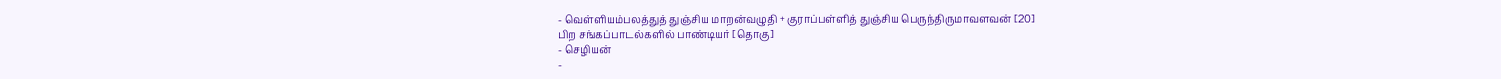- வெள்ளியம்பலத்துத் துஞ்சிய மாறன்வழுதி + குராப்பள்ளித் துஞ்சிய பெருந்திருமாவளவன் [20]
பிற சங்கப்பாடல்களில் பாண்டியர் [தொகு]
- செழியன்
-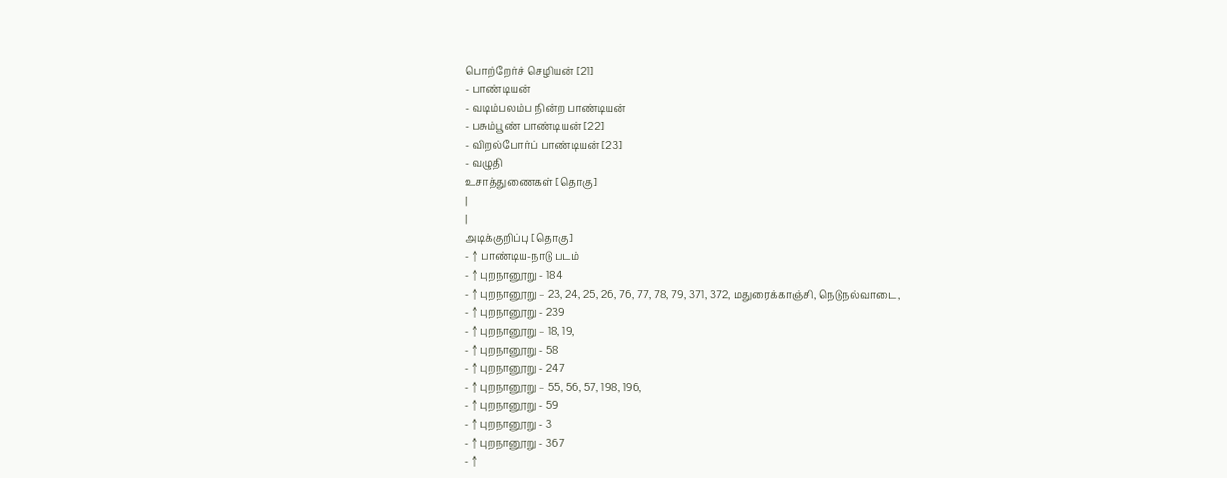பொற்றேர்ச் செழியன் [21]
- பாண்டியன்
- வடிம்பலம்ப நின்ற பாண்டியன்
- பசும்பூண் பாண்டியன் [22]
- விறல்போர்ப் பாண்டியன் [23]
- வழுதி
உசாத்துணைகள் [தொகு]
|
|
அடிக்குறிப்பு [தொகு]
- ↑ பாண்டிய-நாடு படம்
- ↑ புறநானூறு - 184
- ↑ புறநானூறு – 23, 24, 25, 26, 76, 77, 78, 79, 371, 372, மதுரைக்காஞ்சி, நெடுநல்வாடை,
- ↑ புறநானூறு - 239
- ↑ புறநானூறு – 18, 19,
- ↑ புறநானூறு - 58
- ↑ புறநானூறு - 247
- ↑ புறநானூறு – 55, 56, 57, 198, 196,
- ↑ புறநானூறு - 59
- ↑ புறநானூறு - 3
- ↑ புறநானூறு - 367
- ↑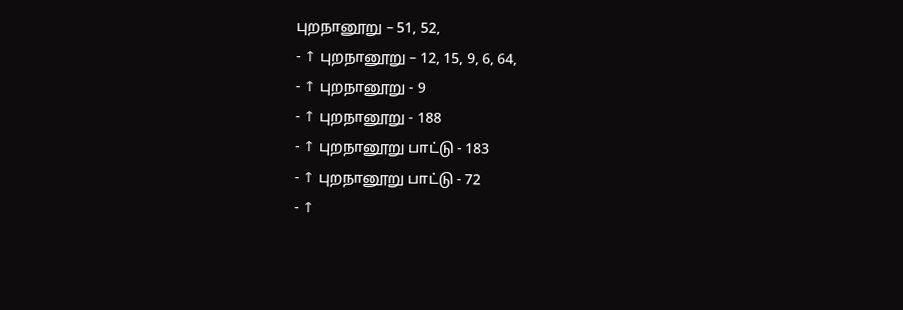புறநானூறு – 51, 52,
- ↑ புறநானூறு – 12, 15, 9, 6, 64,
- ↑ புறநானூறு - 9
- ↑ புறநானூறு - 188
- ↑ புறநானூறு பாட்டு - 183
- ↑ புறநானூறு பாட்டு - 72
- ↑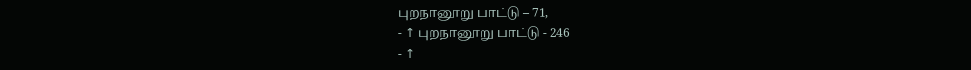புறநானூறு பாட்டு – 71,
- ↑ புறநானூறு பாட்டு - 246
- ↑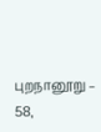புறநானூறு – 58,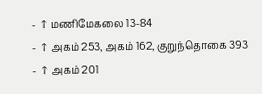- ↑ மணிமேகலை 13-84
- ↑ அகம் 253, அகம் 162, குறுந்தொகை 393
- ↑ அகம் 201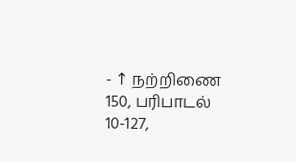- ↑ நற்றிணை 150, பரிபாடல் 10-127,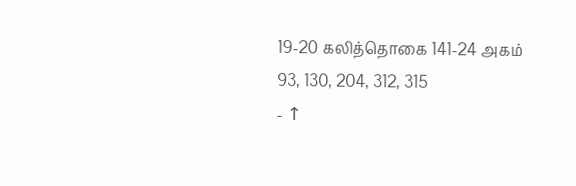19-20 கலித்தொகை 141-24 அகம் 93, 130, 204, 312, 315
- ↑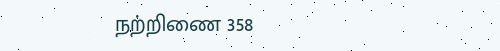நற்றிணை 358